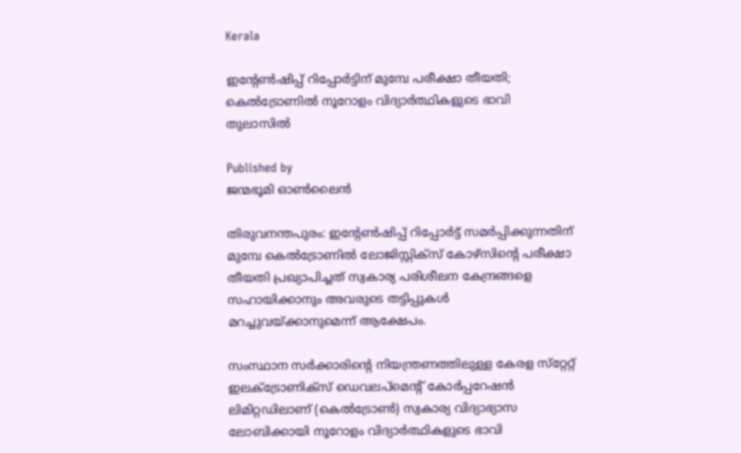Kerala

ഇന്റേണ്‍ഷിപ്പ് റിപ്പോര്‍ട്ടിന് മുമ്പേ പരീക്ഷാ തീയതി; കെല്‍ട്രോണില്‍ നൂറോളം വിദ്യാര്‍ത്ഥികളുടെ ഭാവി തുലാസില്‍

Published by
ജന്മഭൂമി ഓണ്‍ലൈന്‍

തിരുവനന്തപുരം: ഇന്റേണ്‍ഷിപ്പ് റിപ്പോര്‍ട്ട് സമര്‍പ്പിക്കുന്നതിന് മുമ്പേ കെല്‍ട്രോണില്‍ ലോജിസ്റ്റിക്‌സ് കോഴ്‌സിന്റെ പരീക്ഷാ തീയതി പ്രഖ്യാപിച്ചത് സ്വകാര്യ പരിശീലന കേന്ദ്രങ്ങളെ സഹായിക്കാനും അവരുടെ തട്ടിപ്പുകള്‍ മറച്ചുവയ്‌ക്കാനുമെന്ന് ആക്ഷേപം.

സംസ്ഥാന സര്‍ക്കാരിന്റെ നിയന്ത്രണത്തിലുള്ള കേരള സ്‌റ്റേറ്റ് ഇലക്ട്രോണിക്‌സ് ഡെവലപ്‌മെന്റ് കോര്‍പ്പറേഷന്‍ ലിമിറ്റഡിലാണ് (കെല്‍ട്രോണ്‍) സ്വകാര്യ വിദ്യാഭ്യാസ ലോബിക്കായി നൂറോളം വിദ്യാര്‍ത്ഥികളുടെ ഭാവി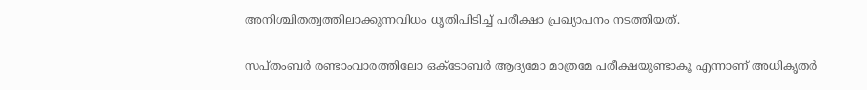അനിശ്ചിതത്വത്തിലാക്കുന്നവിധം ധൃതിപിടിച്ച് പരീക്ഷാ പ്രഖ്യാപനം നടത്തിയത്.

സപ്തംബര്‍ രണ്ടാംവാരത്തിലോ ഒക്ടോബര്‍ ആദ്യമോ മാത്രമേ പരീക്ഷയുണ്ടാകൂ എന്നാണ് അധികൃതര്‍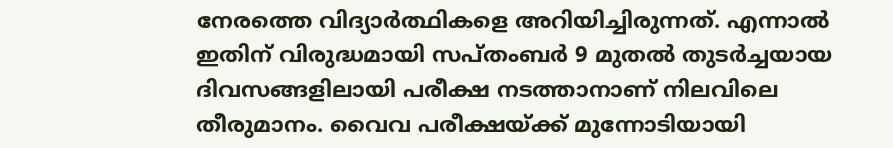നേരത്തെ വിദ്യാര്‍ത്ഥികളെ അറിയിച്ചിരുന്നത്. എന്നാല്‍ ഇതിന് വിരുദ്ധമായി സപ്തംബര്‍ 9 മുതല്‍ തുടര്‍ച്ചയായ ദിവസങ്ങളിലായി പരീക്ഷ നടത്താനാണ് നിലവിലെ തീരുമാനം. വൈവ പരീക്ഷയ്‌ക്ക് മുന്നോടിയായി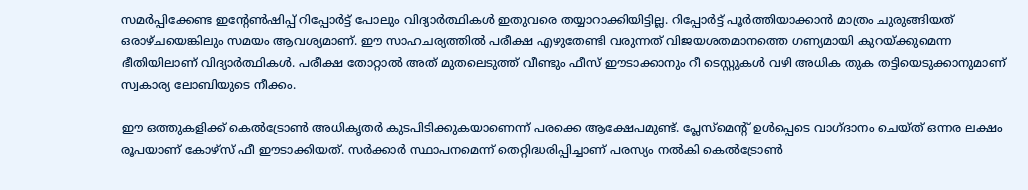സമര്‍പ്പിക്കേണ്ട ഇന്റേണ്‍ഷിപ്പ് റിപ്പോര്‍ട്ട് പോലും വിദ്യാര്‍ത്ഥികള്‍ ഇതുവരെ തയ്യാറാക്കിയിട്ടില്ല. റിപ്പോര്‍ട്ട് പൂര്‍ത്തിയാക്കാന്‍ മാത്രം ചുരുങ്ങിയത് ഒരാഴ്ചയെങ്കിലും സമയം ആവശ്യമാണ്. ഈ സാഹചര്യത്തില്‍ പരീക്ഷ എഴുതേണ്ടി വരുന്നത് വിജയശതമാനത്തെ ഗണ്യമായി കുറയ്‌ക്കുമെന്ന ഭീതിയിലാണ് വിദ്യാര്‍ത്ഥികള്‍. പരീക്ഷ തോറ്റാല്‍ അത് മുതലെടുത്ത് വീണ്ടും ഫീസ് ഈടാക്കാനും റീ ടെസ്റ്റുകള്‍ വഴി അധിക തുക തട്ടിയെടുക്കാനുമാണ് സ്വകാര്യ ലോബിയുടെ നീക്കം.

ഈ ഒത്തുകളിക്ക് കെല്‍ട്രോണ്‍ അധികൃതര്‍ കുടപിടിക്കുകയാണെന്ന് പരക്കെ ആക്ഷേപമുണ്ട്. പ്ലേസ്‌മെന്റ് ഉള്‍പ്പെടെ വാഗ്ദാനം ചെയ്ത് ഒന്നര ലക്ഷം രൂപയാണ് കോഴ്‌സ് ഫീ ഈടാക്കിയത്. സര്‍ക്കാര്‍ സ്ഥാപനമെന്ന് തെറ്റിദ്ധരിപ്പിച്ചാണ് പരസ്യം നല്‍കി കെല്‍ട്രോണ്‍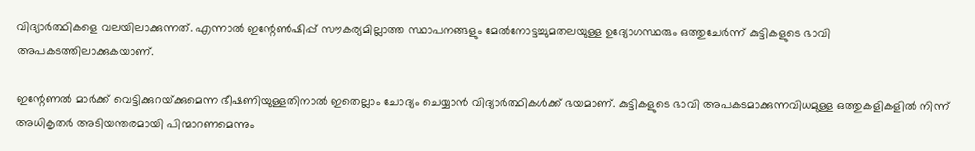വിദ്യാര്‍ത്ഥികളെ വലയിലാക്കുന്നത്. എന്നാല്‍ ഇന്റേണ്‍ഷിപ്പ് സൗകര്യമില്ലാത്ത സ്ഥാപനങ്ങളും മേല്‍നോട്ടച്ചുമതലയുള്ള ഉദ്യോഗസ്ഥരും ഒത്തുചേര്‍ന്ന് കുട്ടികളുടെ ഭാവി അപകടത്തിലാക്കുകയാണ്.

ഇന്റേണല്‍ മാര്‍ക്ക് വെട്ടിക്കുറയ്‌ക്കുമെന്ന ഭീഷണിയുള്ളതിനാല്‍ ഇതെല്ലാം ചോദ്യം ചെയ്യാന്‍ വിദ്യാര്‍ത്ഥികള്‍ക്ക് ഭയമാണ്. കുട്ടികളുടെ ഭാവി അപകടമാക്കുന്നവിധമുള്ള ഒത്തുകളികളില്‍ നിന്ന് അധികൃതര്‍ അടിയന്തരമായി പിന്മാറണമെന്നും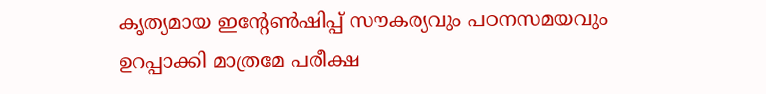കൃത്യമായ ഇന്റേണ്‍ഷിപ്പ് സൗകര്യവും പഠനസമയവും ഉറപ്പാക്കി മാത്രമേ പരീക്ഷ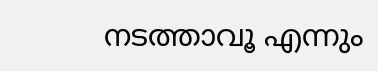നടത്താവൂ എന്നും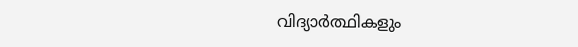വിദ്യാര്‍ത്ഥികളും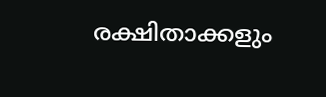രക്ഷിതാക്കളും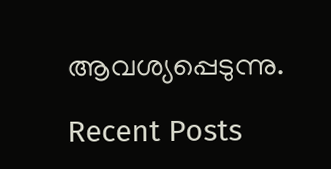ആവശ്യപ്പെടുന്നു.

Recent Posts